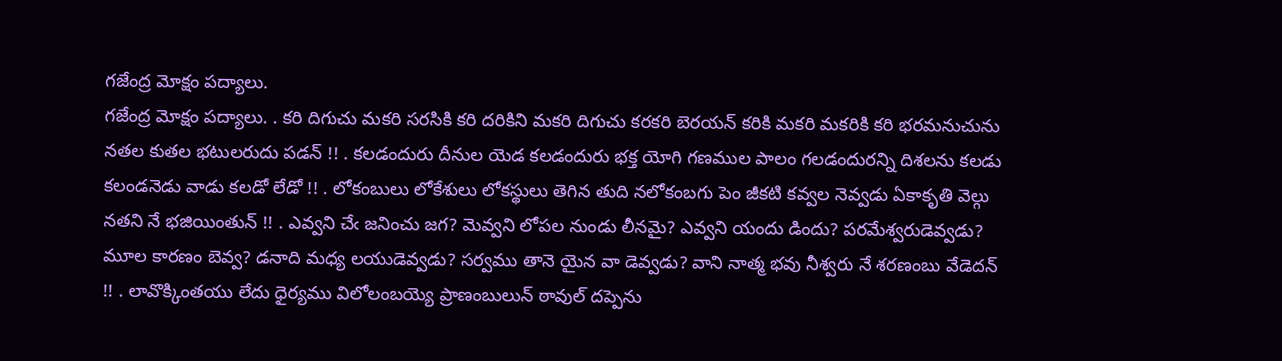గజేంద్ర మోక్షం పద్యాలు.
గజేంద్ర మోక్షం పద్యాలు. . కరి దిగుచు మకరి సరసికి కరి దరికిని మకరి దిగుచు కరకరి బెరయన్ కరికి మకరి మకరికి కరి భరమనుచును నతల కుతల భటులరుదు పడన్ !! . కలడందురు దీనుల యెడ కలడందురు భక్త యోగి గణముల పాలం గలడందురన్ని దిశలను కలడు కలండనెడు వాడు కలడో లేడో !! . లోకంబులు లోకేశులు లోకస్థులు తెగిన తుది నలోకంబగు పెం జీకటి కవ్వల నెవ్వడు ఏకాకృతి వెల్గు నతని నే భజియింతున్ !! . ఎవ్వని చేఁ జనించు జగ? మెవ్వని లోపల నుండు లీనమై? ఎవ్వని యందు డిందు? పరమేశ్వరుడెవ్వడు? మూల కారణం బెవ్వ? డనాది మధ్య లయుడెవ్వడు? సర్వము తానె యైన వా డెవ్వడు? వాని నాత్మ భవు నీశ్వరు నే శరణంబు వేడెదన్ !! . లావొక్కింతయు లేదు ధైర్యము విలోలంబయ్యె ప్రాణంబులున్ ఠావుల్ దప్పెను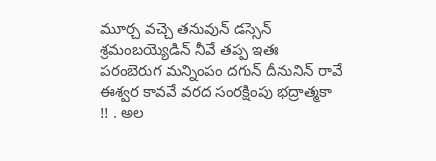మూర్చ వచ్చె తనువున్ డస్సెన్ శ్రమంబయ్యెడిన్ నీవే తప్ప ఇతః పరంబెరుగ మన్నింపం దగున్ దీనునిన్ రావే ఈశ్వర కావవే వరద సంరక్షింపు భద్రాత్మకా !! . అల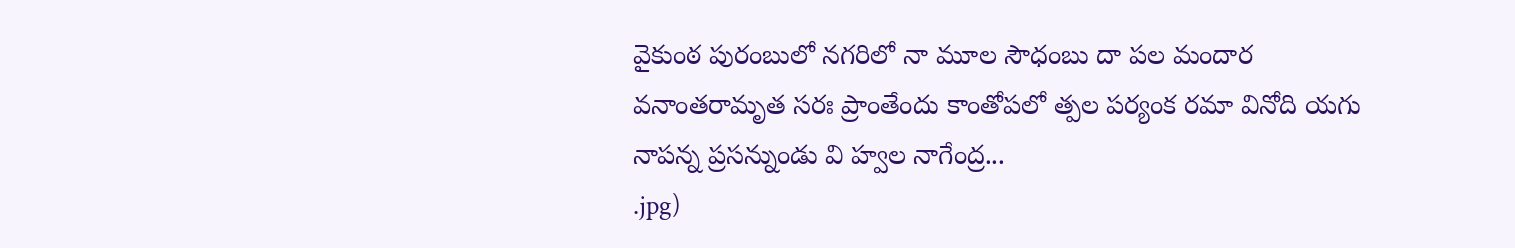వైకుంఠ పురంబులో నగరిలో నా మూల సౌధంబు దా పల మందార వనాంతరామృత సరః ప్రాంతేందు కాంతోపలో త్పల పర్యంక రమా వినోది యగు నాపన్న ప్రసన్నుండు వి హ్వల నాగేంద్ర...
.jpg)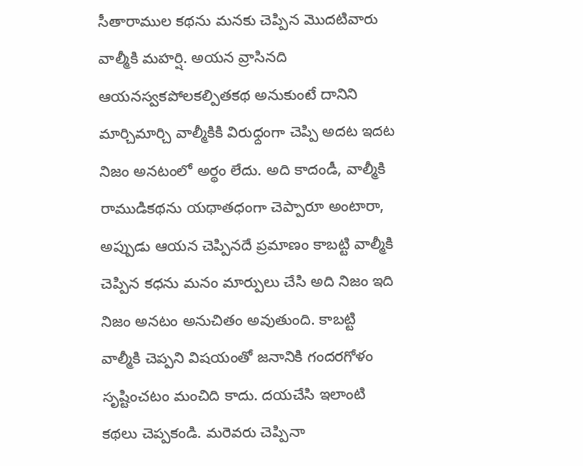సీతారాముల కథను మనకు చెప్పిన మొదటివారు వాల్మీకి మహర్షి. అయన వ్రాసినది ఆయనస్వకపోలకల్పితకథ అనుకుంటే దానిని మార్చిమార్చి వాల్మీకికి విరుధ్దంగా చెప్పి అదట ఇదట నిజం అనటంలో అర్థం లేదు. అది కాదండీ, వాల్మీకి రాముడికథను యథాతధంగా చెప్పారూ అంటారా, అప్పుడు ఆయన చెప్పినదే ప్రమాణం కాబట్టి వాల్మీకి చెప్పిన కధను మనం మార్పులు చేసి అది నిజం ఇది నిజం అనటం అనుచితం అవుతుంది. కాబట్టి వాల్మీకి చెప్పని విషయంతో జనానికి గందరగోళం సృష్టించటం మంచిది కాదు. దయచేసి ఇలాంటి కథలు చెప్పకండి. మరెవరు చెప్పినా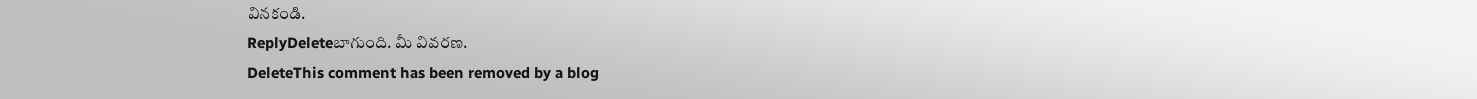వినకండి.
ReplyDeleteబాగుంది. మీ వివరణ.
DeleteThis comment has been removed by a blog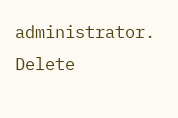administrator.
Delete